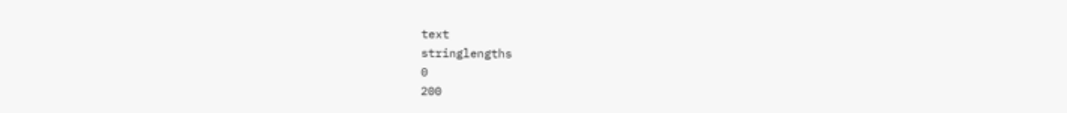text
stringlengths
0
200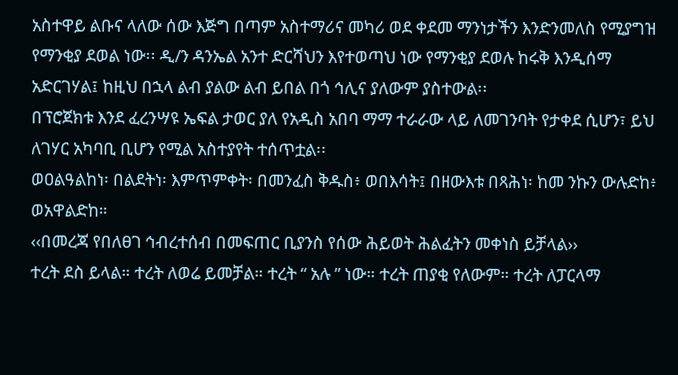አስተዋይ ልቡና ላለው ሰው እጅግ በጣም አስተማሪና መካሪ ወደ ቀደመ ማንነታችን እንድንመለስ የሚያግዝ የማንቂያ ደወል ነው፡፡ ዲ/ን ዳንኤል አንተ ድርሻህን እየተወጣህ ነው የማንቂያ ደወሉ ከሩቅ እንዲሰማ አድርገሃል፤ ከዚህ በኋላ ልብ ያልው ልብ ይበል በጎ ኅሊና ያለውም ያስተውል፡፡
በፕሮጀክቱ እንደ ፈረንሣዩ ኤፍል ታወር ያለ የአዲስ አበባ ማማ ተራራው ላይ ለመገንባት የታቀደ ሲሆን፣ ይህ ለገሃር አካባቢ ቢሆን የሚል አስተያየት ተሰጥቷል፡፡
ወዐልዓልከነ፡ በልደትነ፡ እምጥምቀት፡ በመንፈስ ቅዱስ፥ ወበእሳት፤ በዘውእቱ በጻሕነ፡ ከመ ንኩን ውሉድከ፥ ወአዋልድከ።
‹‹በመረጃ የበለፀገ ኅብረተሰብ በመፍጠር ቢያንስ የሰው ሕይወት ሕልፈትን መቀነስ ይቻላል››
ተረት ደስ ይላል። ተረት ለወሬ ይመቻል። ተረት “ አሉ ” ነው። ተረት ጠያቂ የለውም። ተረት ለፓርላማ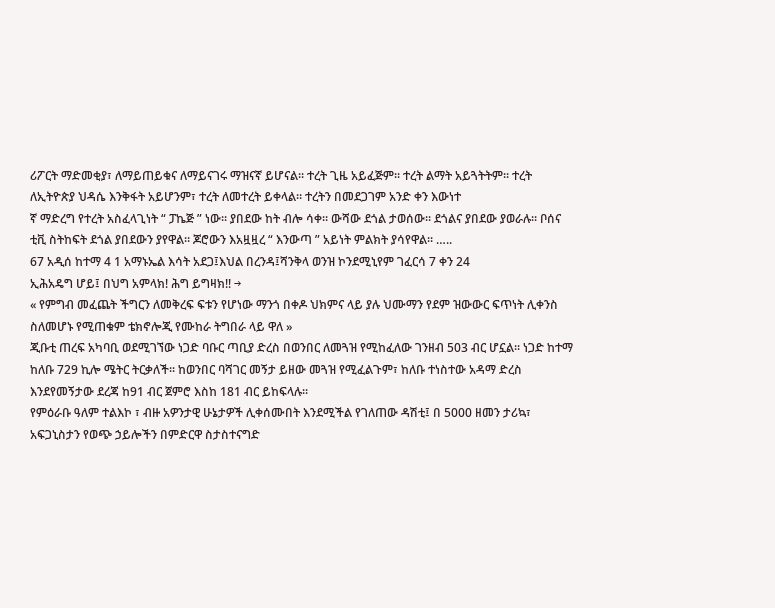ሪፖርት ማድመቂያ፣ ለማይጠይቁና ለማይናገሩ ማዝናኛ ይሆናል። ተረት ጊዜ አይፈጅም። ተረት ልማት አይጓትትም። ተረት ለኢትዮጵያ ህዳሴ እንቅፋት አይሆንም፣ ተረት ለመተረት ይቀላል። ተረትን በመደጋገም አንድ ቀን እውነተ
ኛ ማድረግ የተረት አስፈላጊነት “ ፓኬጅ ” ነው። ያበደው ከት ብሎ ሳቀ። ውሻው ደጎል ታወሰው። ደጎልና ያበደው ያወራሉ። ቦሰና ቲቪ ስትከፍት ደጎል ያበደውን ያየዋል። ጆሮውን እአዟዟረ “ እንውጣ ” አይነት ምልክት ያሳየዋል። …..
67 አዲሰ ከተማ 4 1 አማኑኤል እሳት አደጋ፤እህል በረንዳ፤ሻንቅላ ወንዝ ኮንደሚኒየም ገፈርሳ 7 ቀን 24
ኢሕአዴግ ሆይ፤ በህግ አምላክ! ሕግ ይግዛክ!! →
« የምግብ መፈጨት ችግርን ለመቅረፍ ፍቱን የሆነው ማንጎ በቀዶ ህክምና ላይ ያሉ ህሙማን የደም ዝውውር ፍጥነት ሊቀንስ ስለመሆኑ የሚጠቁም ቴክኖሎጂ የሙከራ ትግበራ ላይ ዋለ »
ጂቡቲ ጠረፍ አካባቢ ወደሚገኘው ነጋድ ባቡር ጣቢያ ድረስ በወንበር ለመጓዝ የሚከፈለው ገንዘብ 503 ብር ሆኗል፡፡ ነጋድ ከተማ ከለቡ 729 ኪሎ ሜትር ትርቃለች፡፡ ከወንበር ባሻገር መኝታ ይዘው መጓዝ የሚፈልጉም፣ ከለቡ ተነስተው አዳማ ድረስ እንደየመኝታው ደረጃ ከ91 ብር ጀምሮ እስከ 181 ብር ይከፍላሉ፡፡
የምዕራቡ ዓለም ተልእኮ ፣ ብዙ አዎንታዊ ሁኔታዎች ሊቀሰሙበት እንደሚችል የገለጠው ዳሽቲ፤ በ 5000 ዘመን ታሪኳ፣ አፍጋኒስታን የወጭ ኃይሎችን በምድርዋ ስታስተናግድ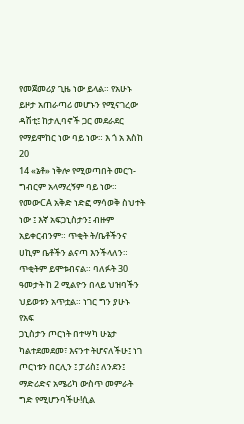የመጀመሪያ ጊዜ ነው ይላል። የአሁኑ ይዞታ አጠራጣሪ መሆኑን የሚናገረው ዳሽቲ፤ ከታሊባኖች ጋር መደራደር የማይሞከር ነው ባይ ነው። እ ጎ አ እስከ 20
14 «ኔቶ» ነቅሎ የሚወጣበት መርኀ-ግብርም አላማረኝም ባይ ነው። የመውCA አቅድ ነድፎ ማሳወቅ ስህተት ነው ፤ እኛ አፍጋኒስታን፤ ብዙም አይቀርብንም። ጥቂት ት/ቤቶችንና ሀኪም ቤቶችን ልናጣ እንችላለን። ጥቂትም ይሞቱብናል። ባለፉት 30 ዓመታት ከ 2 ሚልዮን በላይ ህዝባችን ህይወቱን አጥቷል። ነገር ግን ያሁኑ የአፍ
ጋኒስታን ጦርነት በተሣካ ሁኔታ ካልተደመደመ፣ እናንተ ትሆናለችሁ፤ ነገ ጦርነቱን በርሊን ፤ ፓሪስ፤ ለንደን፤ ማድሪድና አሜሪካ ውስጥ መምራት ግድ የሚሆንባችሁ!ሲል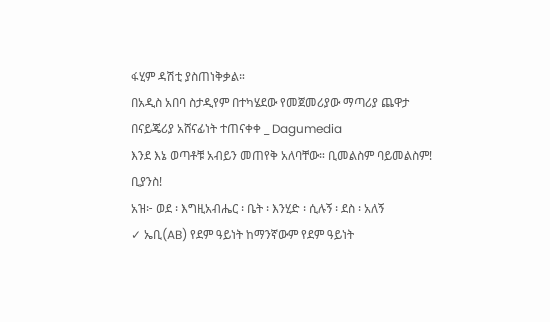ፋሂም ዳሽቲ ያስጠነቅቃል።
በአዲስ አበባ ስታዲየም በተካሄደው የመጀመሪያው ማጣሪያ ጨዋታ በናይጄሪያ አሸናፊነት ተጠናቀቀ _ Dagumedia
እንደ እኔ ወጣቶቹ አብይን መጠየቅ አለባቸው። ቢመልስም ባይመልስም! ቢያንስ!
አዝ፦ ወደ ፡ እግዚአብሔር ፡ ቤት ፡ እንሂድ ፡ ሲሉኝ ፡ ደስ ፡ አለኝ
✓ ኤቢ(AB) የደም ዓይነት ከማንኛውም የደም ዓይነት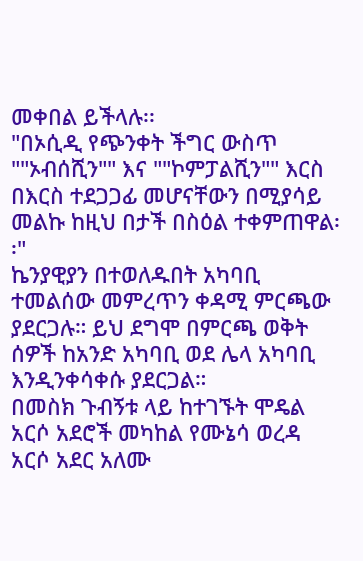መቀበል ይችላሉ፡፡
"በኦሲዲ የጭንቀት ችግር ውስጥ ""ኦብሰሺን"" እና ""ኮምፓልሺን"" እርስ በእርስ ተደጋጋፊ መሆናቸውን በሚያሳይ መልኩ ከዚህ በታች በስዕል ተቀምጠዋል፡፡"
ኬንያዊያን በተወለዱበት አካባቢ ተመልሰው መምረጥን ቀዳሚ ምርጫው ያደርጋሉ። ይህ ደግሞ በምርጫ ወቅት ሰዎች ከአንድ አካባቢ ወደ ሌላ አካባቢ እንዲንቀሳቀሱ ያደርጋል።
በመስክ ጉብኝቱ ላይ ከተገኙት ሞዴል አርሶ አደሮች መካከል የሙኔሳ ወረዳ አርሶ አደር አለሙ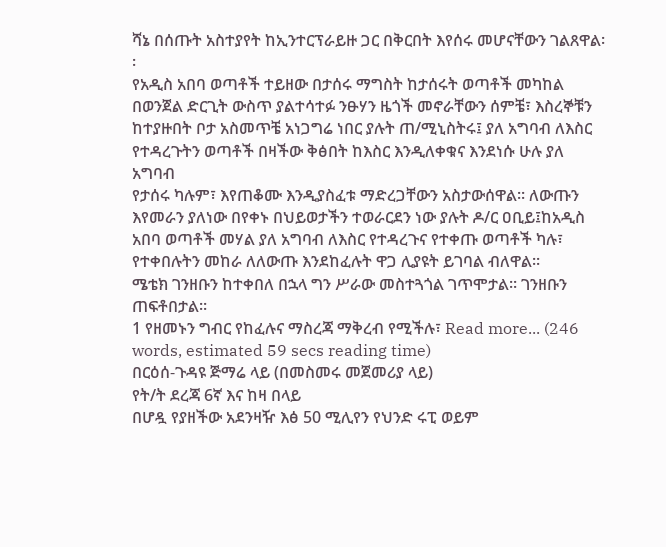ሻኔ በሰጡት አስተያየት ከኢንተርፕራይዙ ጋር በቅርበት እየሰሩ መሆናቸውን ገልጸዋል፡፡
የአዲስ አበባ ወጣቶች ተይዘው በታሰሩ ማግስት ከታሰሩት ወጣቶች መካከል በወንጀል ድርጊት ውስጥ ያልተሳተፉ ንፁሃን ዜጎች መኖራቸውን ሰምቼ፣ እስረኞቹን ከተያዙበት ቦታ አስመጥቼ አነጋግሬ ነበር ያሉት ጠ/ሚኒስትሩ፤ ያለ አግባብ ለእስር የተዳረጉትን ወጣቶች በዛችው ቅፅበት ከእስር እንዲለቀቁና እንደነሱ ሁሉ ያለ አግባብ
የታሰሩ ካሉም፣ እየጠቆሙ እንዲያስፈቱ ማድረጋቸውን አስታውሰዋል፡፡ ለውጡን እየመራን ያለነው በየቀኑ በህይወታችን ተወራርደን ነው ያሉት ዶ/ር ዐቢይ፤ከአዲስ አበባ ወጣቶች መሃል ያለ አግባብ ለእስር የተዳረጉና የተቀጡ ወጣቶች ካሉ፣ የተቀበሉትን መከራ ለለውጡ እንደከፈሉት ዋጋ ሊያዩት ይገባል ብለዋል፡፡
ሜቴክ ገንዘቡን ከተቀበለ በኋላ ግን ሥራው መስተጓጎል ገጥሞታል፡፡ ገንዘቡን ጠፍቶበታል፡፡
1 የዘመኑን ግብር የከፈሉና ማስረጃ ማቅረብ የሚችሉ፣ Read more... (246 words, estimated 59 secs reading time)
በርዕሰ-ጉዳዩ ጅማሬ ላይ (በመስመሩ መጀመሪያ ላይ)
የት/ት ደረጃ 6ኛ እና ከዛ በላይ
በሆዷ የያዘችው አደንዛዥ እፅ 50 ሚሊየን የህንድ ሩፒ ወይም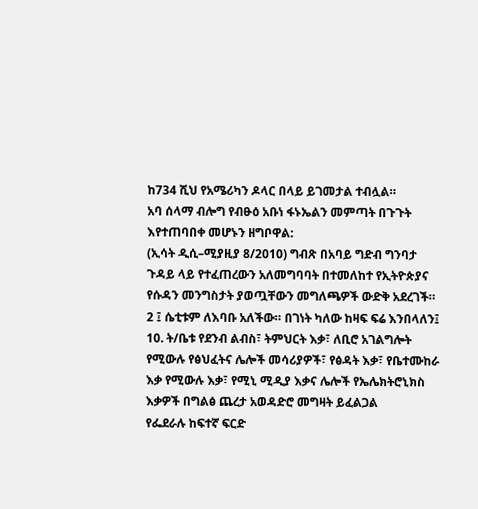ከ734 ሺህ የአሜሪካን ዶላር በላይ ይገመታል ተብሏል።
አባ ሰላማ ብሎግ የብፁዕ አቡነ ፋኑኤልን መምጣት በጉጉት እየተጠባበቀ መሆኑን ዘግቦዋል:
(ኢሳት ዲሲ–ሚያዚያ 8/2010) ግብጽ በአባይ ግድብ ግንባታ ጉዳይ ላይ የተፈጠረውን አለመግባባት በተመለከተ የኢትዮጵያና የሱዳን መንግስታት ያወጧቸውን መግለጫዎች ውድቅ አደረገች።
2 ፤ ሴቲቱም ለእባቡ አለችው። በገነት ካለው ከዛፍ ፍሬ እንበላለን፤
10. ት/ቤቱ የደንብ ልብስ፣ ትምህርት እቃ፣ ለቢሮ አገልግሎት የሚውሉ የፅህፈትና ሌሎች መሳሪያዎች፣ የፅዳት እቃ፣ የቤተሙከራ እቃ የሚውሉ እቃ፣ የሚኒ ሚዲያ እቃና ሌሎች የኤሌክትሮኒክስ እቃዎች በግልፅ ጨረታ አወዳድሮ መግዛት ይፈልጋል
የፌደራሉ ከፍተኛ ፍርድ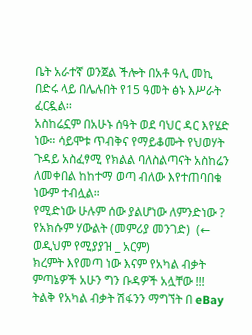ቤት አራተኛ ወንጀል ችሎት በአቶ ዓሊ መኪ በድሩ ላይ በሌሉበት የ15 ዓመት ፅኑ እሥራት ፈርዷል፡፡
አስከሬኗም በአሁኑ ሰዓት ወደ ባህር ዳር እየሄድ ነው። ሳይሞቱ ጥብቅና የማይቆሙት የህወሃት ጉዳይ አስፈፃሚ የክልል ባለስልጣናት አስከሬን ለመቀበል ከከተማ ወጣ ብለው እየተጠባበቁ ነውም ተብሏል።
የሚድነው ሁሉም ሰው ያልሆነው ለምንድነው ?
የአክሱም ሃውልት (መምሪያ መንገድ)  (← ወዲህም የሚያያዝ _ አርም)
ክረምት እየመጣ ነው እናም የአካል ብቃት ምጣኔዎች አሁን ግን ቡዳዎች አሏቸው !!! ትልቅ የአካል ብቃት ሽፋንን ማግኘት በ eBay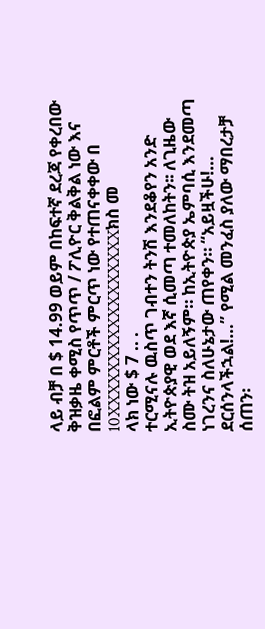ላይ ብቻ በ $ 14.99 ወይም በከፍተኛ ደረጃ የቀረበው ቅዝቃዜ ቀሚስ የጥጥ / ፖሊዮር ቅልቅል ነው እና በፎልም ምርቶች ምርጥ ነው የተጠናቀቀው በ 10XXXXXXXXXXXXXXXXXክስ መ
ላክ ነው $ 7 .. .
ተርሚናሉ ዉስጥ ገብተን ትንሽ እንደቆየን አንድ ኢትዮጵያዊ ወደ እኛ ሲመጣ ተመለከትን፡፡ ለጊዜው ስሙ ትዝ አይለኝም። ከኢትዮጵያ ኤምባሲ እንደመጣ ነገረንና ስለሁኔታው ጠየቀን። “አይዟችሁ!… ደርሰንላችኋል!…” የሚል መንፈስ ያለው ማበረታቻ ሰጠን፡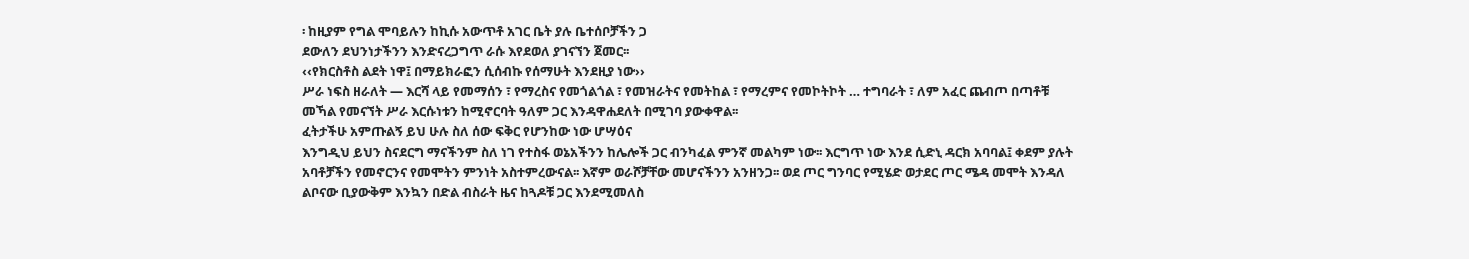፡ ከዚያም የግል ሞባይሉን ከኪሱ አውጥቶ አገር ቤት ያሉ ቤተሰቦቻችን ጋ
ደውለን ደህንነታችንን እንድናረጋግጥ ራሱ እየደወለ ያገናኘን ጀመር፡፡
‹‹የክርስቶስ ልደት ነዋ፤ በማይክራፎን ሲሰብኩ የሰማሁት እንደዚያ ነው››
ሥራ ነፍስ ዘራለት — እርሻ ላይ የመማሰን ፣ የማረስና የመጎልጎል ፣ የመዝራትና የመትከል ፣ የማረምና የመኮትኮት … ተግባራት ፣ ለም አፈር ጨብጦ በጣቶቹ መኻል የመናኘት ሥራ እርሱነቱን ከሚኖርባት ዓለም ጋር እንዳዋሐደለት በሚገባ ያውቀዋል፡፡
ፈትታችሁ አምጡልኝ ይህ ሁሉ ስለ ሰው ፍቅር የሆንከው ነው ሆሣዕና
እንግዲህ ይህን ስናደርግ ማናችንም ስለ ነገ የተስፋ ወኔአችንን ከሌሎች ጋር ብንካፈል ምንኛ መልካም ነው፡፡ እርግጥ ነው እንደ ሲድኒ ዳርክ አባባል፤ ቀደም ያሉት አባቶቻችን የመኖርንና የመሞትን ምንነት አስተምረውናል፡፡ እኛም ወራሾቻቸው መሆናችንን አንዘንጋ፡፡ ወደ ጦር ግንባር የሚሄድ ወታደር ጦር ሜዳ መሞት እንዳለ
ልቦናው ቢያውቅም እንኳን በድል ብስራት ዜና ከጓዶቹ ጋር እንደሚመለስ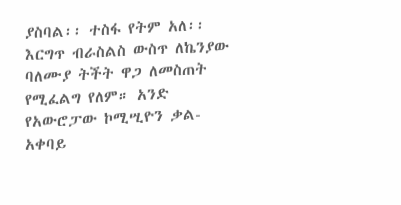ያስባል፡፡ ተስፋ የትም አለ፡፡
እርግጥ ብራስልስ ውስጥ ለኬንያው ባለሙያ ትችት ዋጋ ለመስጠት የሚፈልግ የለም። አንድ የአውሮፓው ኮሚሢዮን ቃል-አቀባይ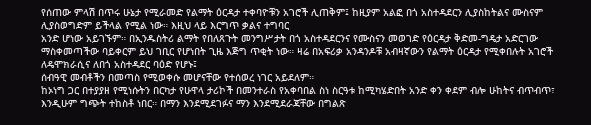የሰጠው ምላሽ በጥሩ ሁኔታ የሚራመድ የልማት ዕርዳታ ተቀባዮቹን አገሮች ሊጠቅም፤ ከዚያም አልፎ በጎ አስተዳደርን ሊያስከትልና ሙስናም ሊያስወግድም ይችላል የሚል ነው። እዚህ ላይ እርግጥ ቃልና ተግባር
አንድ ሆነው አይገኙም። በኢንዱስትሪ ልማት የበለጸጉት መንግሥታት በጎ አስተዳደርንና የሙስናን መወገድ የዕርዳታ ቅድመ-ግዴታ አድርገው ማስቀመጣችው ባይቀርም ይህ ገቢር የሆነበት ጊዜ እጅግ ጥቂት ነው። ዛሬ በአፍሪቃ አንዳንዶቹ አብዛኛውን የልማት ዕርዳታ የሚቀበሉት አገሮች ለዴሞክራሲና ለበጎ አስተዳደር ባዕድ የሆኑ፤
ሰብዓዊ መብቶችን በመጣስ የሚወቀሱ መሆናቸው የተሰወረ ነገር አይደለም።
ከኦነግ ጋር በተያያዘ የሚነሱትን በርካታ የሁዋላ ታሪኮች በመንተራስ የአቀባበል ስነ ስርዓቱ ከሚካሄድበት አንድ ቀን ቀደም ብሎ ሁከትና ብጥብጥ፣ እንዲሁም ግጭት ተከስቶ ነበር። በማን እንደሚደገፉና ማን እንደሚደራጃቸው በግልጽ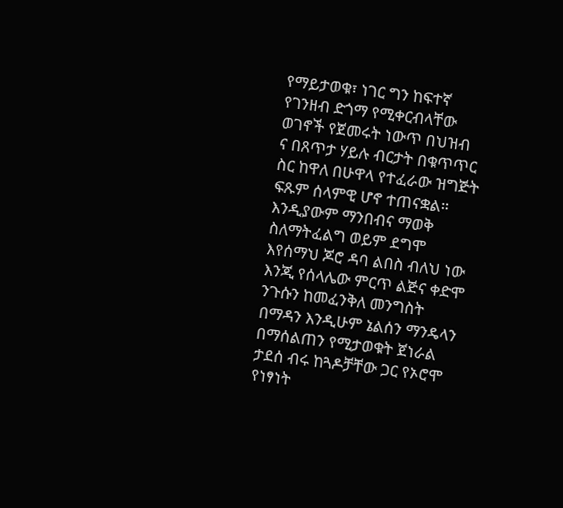የማይታወቁ፣ ነገር ግን ከፍተኛ የገንዘብ ድጎማ የሚቀርብላቸው ወገኖች የጀመሩት ነውጥ በህዝብ
ና በጸጥታ ሃይሉ ብርታት በቁጥጥር ስር ከዋለ በሁዋላ የተፈራው ዝግጅት ፍጹም ሰላምዊ ሆኖ ተጠናቋል።
እንዲያውም ማንበብና ማወቅ ስለማትፈልግ ወይም ደግሞ እየሰማህ ጆሮ ዳባ ልበስ ብለህ ነው እንጂ የሰላሌው ምርጥ ልጅና ቀድሞ ንጉሱን ከመፈንቅለ መንግስት በማዳን እንዲሁም ኔልሰን ማንዴላን በማሰልጠን የሚታወቁት ጀነራል ታደሰ ብሩ ከጓዶቻቸው ጋር የኦሮሞ የነፃነት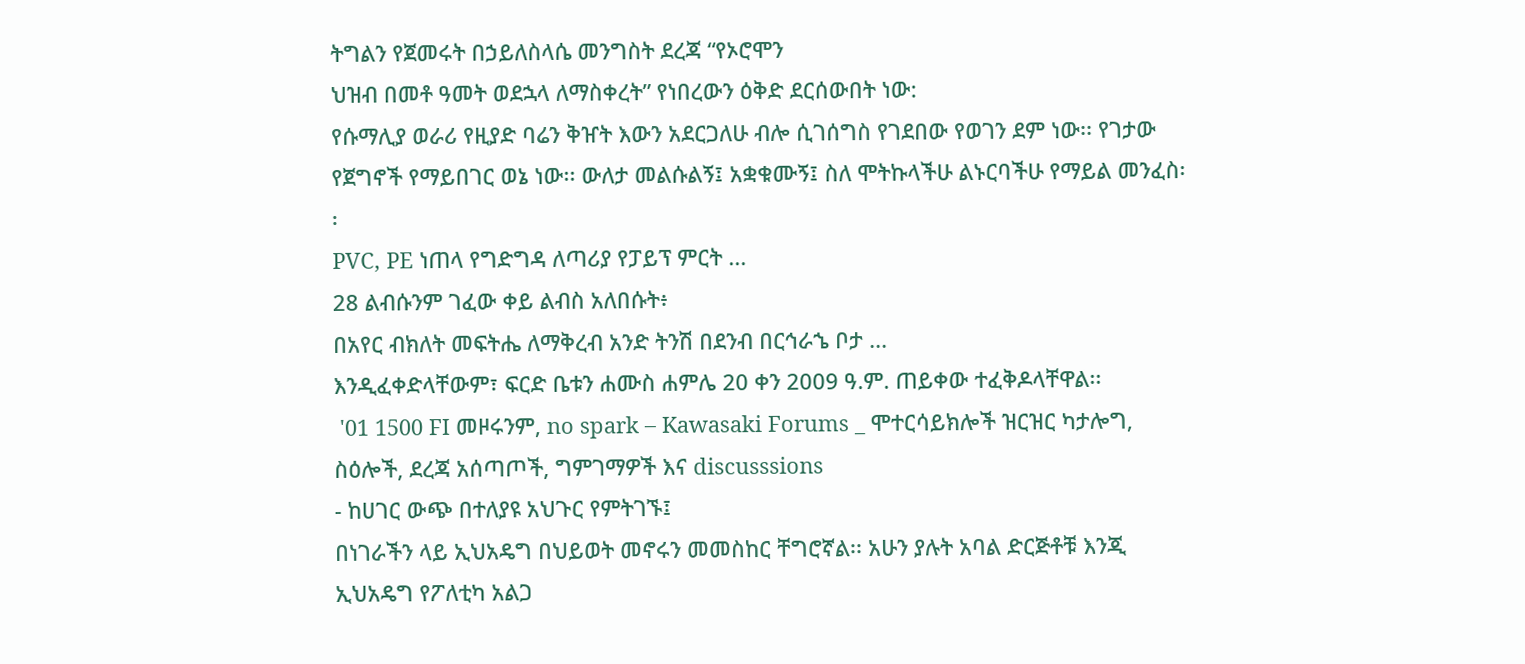ትግልን የጀመሩት በኃይለስላሴ መንግስት ደረጃ “የኦሮሞን
ህዝብ በመቶ ዓመት ወደኋላ ለማስቀረት” የነበረውን ዕቅድ ደርሰውበት ነው:
የሱማሊያ ወራሪ የዚያድ ባሬን ቅዠት እውን አደርጋለሁ ብሎ ሲገሰግስ የገደበው የወገን ደም ነው፡፡ የገታው የጀግኖች የማይበገር ወኔ ነው፡፡ ውለታ መልሱልኝ፤ አቋቁሙኝ፤ ስለ ሞትኩላችሁ ልኑርባችሁ የማይል መንፈስ፡፡
PVC, PE ነጠላ የግድግዳ ለጣሪያ የፓይፕ ምርት ...
28 ልብሱንም ገፈው ቀይ ልብስ አለበሱት፥
በአየር ብክለት መፍትሔ ለማቅረብ አንድ ትንሽ በደንብ በርኅራኄ ቦታ ...
እንዲፈቀድላቸውም፣ ፍርድ ቤቱን ሐሙስ ሐምሌ 20 ቀን 2009 ዓ.ም. ጠይቀው ተፈቅዶላቸዋል፡፡
 '01 1500 FI መዞሩንም, no spark – Kawasaki Forums _ ሞተርሳይክሎች ዝርዝር ካታሎግ, ስዕሎች, ደረጃ አሰጣጦች, ግምገማዎች እና discusssions
- ከሀገር ውጭ በተለያዩ አህጉር የምትገኙ፤
በነገራችን ላይ ኢህአዴግ በህይወት መኖሩን መመስከር ቸግሮኛል፡፡ አሁን ያሉት አባል ድርጅቶቹ እንጂ ኢህአዴግ የፖለቲካ አልጋ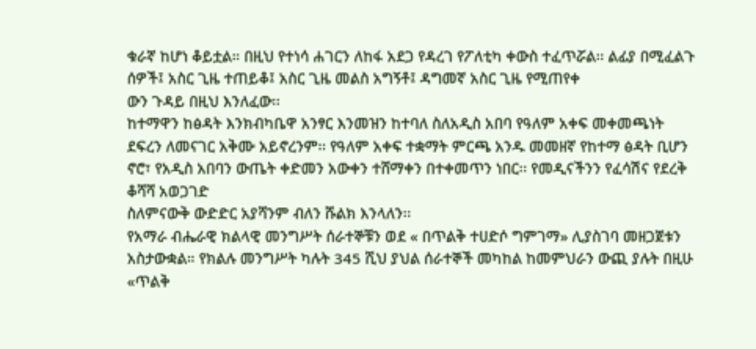ቁራኛ ከሆነ ቆይቷል። በዚህ የተነሳ ሐገርን ለከፋ አደጋ የዳረገ የፖለቲካ ቀውስ ተፈጥሯል፡፡ ልፊያ በሚፈልጉ ሰዎች፤ አስር ጊዜ ተጠይቆ፤ አስር ጊዜ መልስ አግኝቶ፤ ዳግመኛ አስር ጊዜ የሚጠየቀ
ውን ጉዳይ በዚህ እንለፈው፡፡
ከተማዋን ከፅዳት እንክብካቤዋ አንፃር እንመዝን ከተባለ ስለአዲስ አበባ የዓለም አቀፍ መቀመጫነት ደፍረን ለመናገር አቅሙ አይኖረንም፡፡ የዓለም አቀፍ ተቋማት ምርጫ አንዱ መመዘኛ የከተማ ፅዳት ቢሆን ኖሮ፣ የአዲስ አበባን ውጤት ቀድመን አውቀን ተሸማቀን በተቀመጥን ነበር፡፡ የመዲናችንን የፈሳሽና የደረቅ ቆሻሻ አወጋገድ
ስለምናውቅ ውድድር አያሻንም ብለን ሹልክ እንላለን፡፡
የአማራ ብሔራዊ ክልላዊ መንግሥት ሰራተኞቹን ወደ « በጥልቅ ተሀድሶ ግምገማ» ሊያስገባ መዘጋጀቱን አስታውቋል። የክልሉ መንግሥት ካሉት 345 ሺህ ያህል ሰራተኞች መካከል ከመምህራን ውጪ ያሉት በዚሁ «ጥልቅ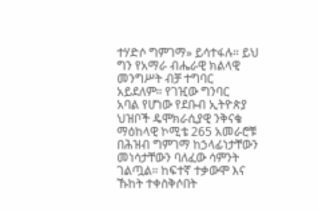ተሃድሶ ግምገማ» ይሳተፋሉ። ይህ ግን የአማራ ብሔራዊ ክልላዊ መንግሥት ብቻ ተግባር አይደለም። የገዢው ግንባር
አባል የሆነው የደቡብ ኢትዮጵያ ህዝቦች ዴሞክራሲያዊ ንቅናቄ ማዕከላዊ ኮሚቴ 265 አመራሮቹ በሕዝብ ግምገማ ከኃላፊነታቸውን መነሳታቸውን ባለፈው ሳምንት ገልጧል። ከፍተኛ ተቃውሞ እና ኹከት ተቀስቅሶበት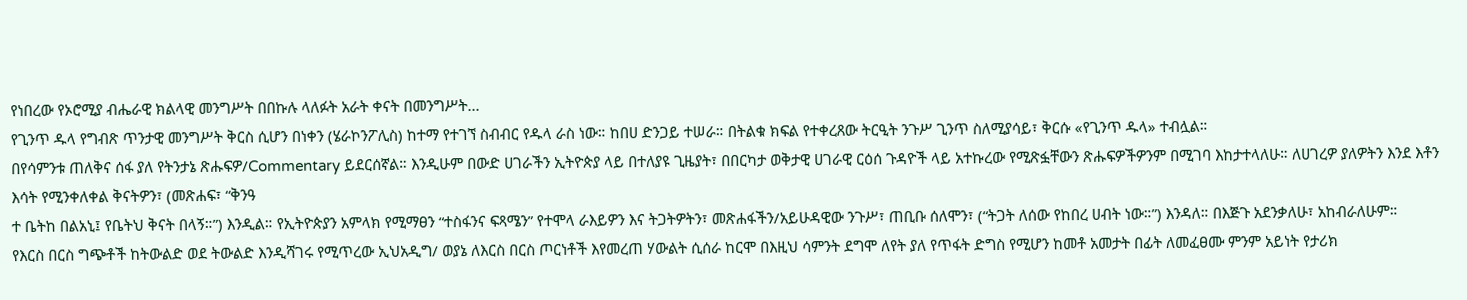የነበረው የኦሮሚያ ብሔራዊ ክልላዊ መንግሥት በበኩሉ ላለፉት አራት ቀናት በመንግሥት...
የጊንጥ ዱላ የግብጽ ጥንታዊ መንግሥት ቅርስ ሲሆን በነቀን (ሄራኮንፖሊስ) ከተማ የተገኘ ስብብር የዱላ ራስ ነው። ከበሀ ድንጋይ ተሠራ። በትልቁ ክፍል የተቀረጸው ትርዒት ንጉሥ ጊንጥ ስለሚያሳይ፣ ቅርሱ «የጊንጥ ዱላ» ተብሏል።
በየሳምንቱ ጠለቅና ሰፋ ያለ የትንታኔ ጽሑፍዎ/Commentary ይደርሰኛል። እንዲሁም በውድ ሀገራችን ኢትዮጵያ ላይ በተለያዩ ጊዜያት፣ በበርካታ ወቅታዊ ሀገራዊ ርዕሰ ጉዳዮች ላይ አተኩረው የሚጽፏቸውን ጽሑፍዎችዎንም በሚገባ እከታተላለሁ። ለሀገረዎ ያለዎትን እንደ እቶን እሳት የሚንቀለቀል ቅናትዎን፣ (መጽሐፍ፣ “ቅንዓ
ተ ቤትከ በልአኒ፤ የቤትህ ቅናት በላኝ።”) እንዲል። የኢትዮጵያን አምላክ የሚማፀን “ተስፋንና ፍጻሜን” የተሞላ ራእይዎን እና ትጋትዎትን፣ መጽሐፋችን/አይሁዳዊው ንጉሥ፣ ጠቢቡ ሰለሞን፣ (“ትጋት ለሰው የከበረ ሀብት ነው።”) እንዳለ። በእጅጉ አደንቃለሁ፣ አከብራለሁም።
የእርስ በርስ ግጭቶች ከትውልድ ወደ ትውልድ እንዲሻገሩ የሚጥረው ኢህአዲግ/ ወያኔ ለእርስ በርስ ጦርነቶች እየመረጠ ሃውልት ሲሰራ ከርሞ በእዚህ ሳምንት ደግሞ ለየት ያለ የጥፋት ድግስ የሚሆን ከመቶ አመታት በፊት ለመፈፀሙ ምንም አይነት የታሪክ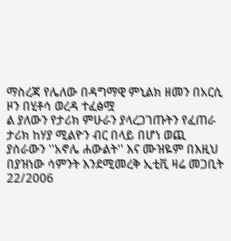ማስረጃ የሌለው በዳግማዊ ምኒልክ ዘመን በአርሲ ዞን በሂቶሳ ወረዳ ተፈፅሟ
ል ያለውን የታሪክ ምሁራን ያላረጋገጡትን የፈጠራ ታሪክ ከሃያ ሚልዮን ብር በላይ በሆነ ወጪ ያሰራውን ''አኖሌ ሐውልት'' እና ሙዝዬም በእዚህ በያዝነው ሳምንት እንደሚመረቅ ኢቲቪ ዛሬ መጋቢት 22/2006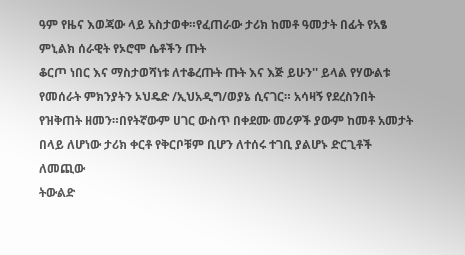ዓም የዜና እወጃው ላይ አስታወቀ።የፈጠራው ታሪክ ከመቶ ዓመታት በፊት የአፄ ምኒልክ ሰራዊት የኦሮሞ ሴቶችን ጡት
ቆርጦ ነበር እና ማስታወሻነቱ ለተቆረጡት ጡት እና እጅ ይሁን'' ይላል የሃውልቱ የመሰራት ምክንያትን ኦህዴድ /ኢህአዲግ/ወያኔ ሲናገር። አሳዛኝ የደረስንበት የዝቅጠት ዘመን።በየትኛውም ሀገር ውስጥ በቀደሙ መሪዎች ያውም ከመቶ አመታት በላይ ለሆነው ታሪክ ቀርቶ የቅርቦቹም ቢሆን ለተሰሩ ተገቢ ያልሆኑ ድርጊቶች ለመጪው
ትውልድ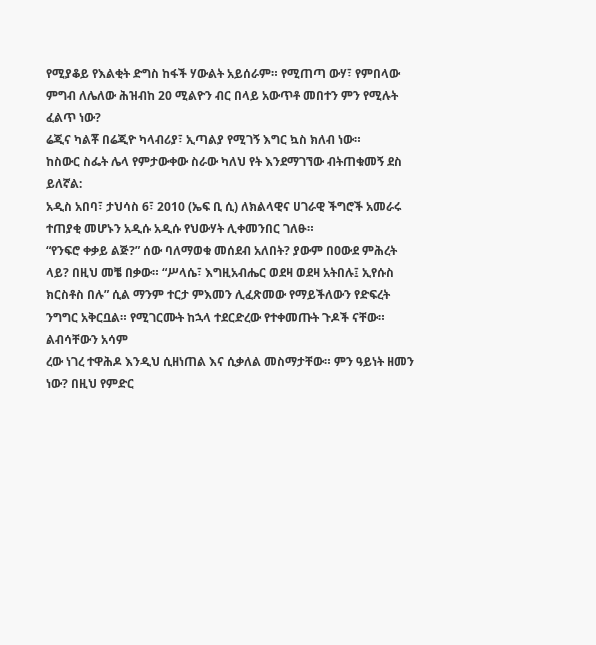የሚያቆይ የእልቂት ድግስ ከፋች ሃውልት አይሰራም። የሚጠጣ ውሃ፣ የምበላው ምግብ ለሌለው ሕዝብከ 20 ሚልዮን ብር በላይ አውጥቶ መበተን ምን የሚሉት ፈልጥ ነው?
ሬጂና ካልቾ በሬጂዮ ካላብሪያ፣ ኢጣልያ የሚገኝ እግር ኳስ ክለብ ነው።
ከስውር ስፌት ሌላ የምታውቀው ስራው ካለህ የት እንደማገኘው ብትጠቁመኝ ደስ ይለኛል:
አዲስ አበባ፣ ታህሳስ 6፣ 2010 (ኤፍ ቢ ሲ) ለክልላዊና ሀገራዊ ችግሮች አመራሩ ተጠያቂ መሆኑን አዲሱ አዲሱ የህውሃት ሊቀመንበር ገለፁ።
“የንፍሮ ቀቃይ ልጅ?” ሰው ባለማወቁ መሰደብ አለበት? ያውም በዐውደ ምሕረት ላይ? በዚህ መቼ በቃው። “ሥላሴ፣ እግዚአብሔር ወደዛ ወደዛ አትበሉ፤ ኢየሱስ ክርስቶስ በሉ” ሲል ማንም ተርታ ምእመን ሊፈጽመው የማይችለውን የድፍረት ንግግር አቅርቧል። የሚገርሙት ከኋላ ተደርድረው የተቀመጡት ጉዶች ናቸው። ልብሳቸውን አሳም
ረው ነገረ ተዋሕዶ እንዲህ ሲዘነጠል እና ሲቃለል መስማታቸው። ምን ዓይነት ዘመን ነው? በዚህ የምድር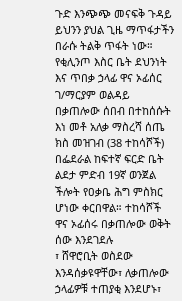ጉድ እንጭጭ መናፍቅ ጉዳይ ይህንን ያህል ጊዜ ማጥፋታችን በራሱ ትልቅ ጥፋት ነው።
የቂሊንጦ እስር ቤት ደህንነት እና ጥበቃ ኃላፊ ዋና ኦፊሰር ገ/ማርያም ወልዳይ በቃጠሎው ሰበብ በተከሰሱት እነ መቶ አለቃ ማስረሻ ሰጤ ክስ መዝገብ (38 ተከሳሾች) በፌደራል ከፍተኛ ፍርድ ቤት ልደታ ምድብ 19ኛ ወንጀል ችሎት የዐቃቤ ሕግ ምስክር ሆነው ቀርበዋል። ተከሳሾች ዋና ኦፊሰሩ በቃጠሎው ወቅት ሰው እንደገደሉ
፣ ሸዋሮቢት ወስደው እንዳሰቃዩዋቸው፣ ለቃጠሎው ኃላፊዎቹ ተጠያቂ እንደሆኑ፣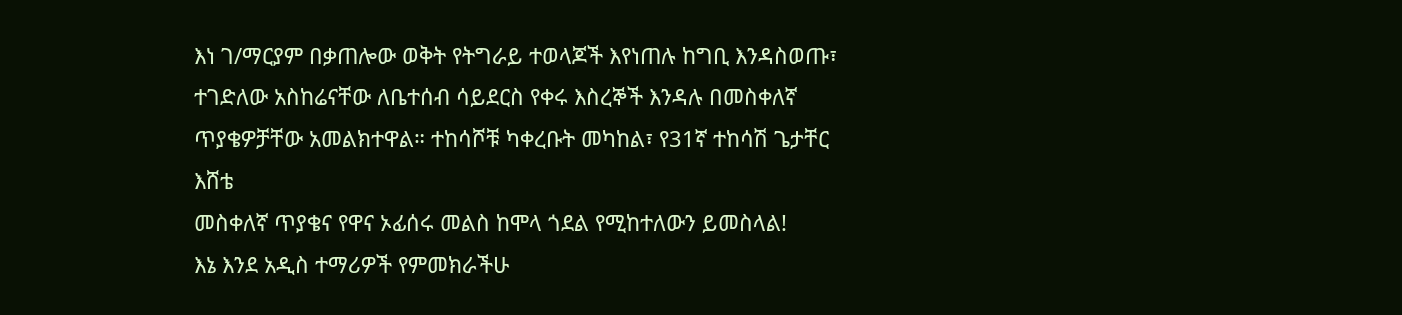እነ ገ/ማርያም በቃጠሎው ወቅት የትግራይ ተወላጆች እየነጠሉ ከግቢ እንዳስወጡ፣ ተገድለው አስከሬናቸው ለቤተሰብ ሳይደርስ የቀሩ እስረኞች እንዳሉ በመስቀለኛ ጥያቄዎቻቸው አመልክተዋል። ተከሳሾቹ ካቀረቡት መካከል፣ የ31ኛ ተከሳሽ ጌታቸር እሸቴ
መስቀለኛ ጥያቄና የዋና ኦፊሰሩ መልስ ከሞላ ጎደል የሚከተለውን ይመስላል!
እኔ እንደ አዲስ ተማሪዎች የምመክራችሁ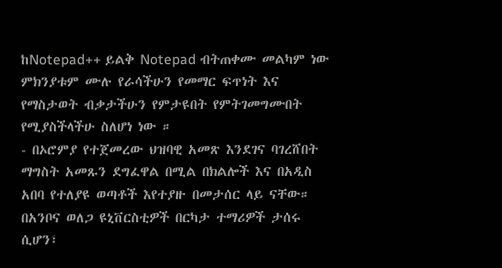ከNotepad++ ይልቅ Notepad ብትጠቀሙ መልካም ነው ምክንያቱም ሙሉ የራሳችሁን የመማር ፍጥነት እና የማስታወት ብቃታችሁን የምታዩበት የምትገመግሙበት የሚያስችላችሁ ስለሆነ ነው ።
- በኦሮምያ የተጀመረው ህዝባዊ አመጽ እንደገና ባገረሸበት ማግስት አመጹን ደግፈዋል በሚል በክልሎች እና በአዲስ አበባ የተለያዩ ወጣቶች እየተያዙ በመታሰር ላይ ናቸው። በአንቦና ወለጋ ዩኒቨርስቲዎች በርካታ ተማሪዎች ታሰሩ ሲሆን፣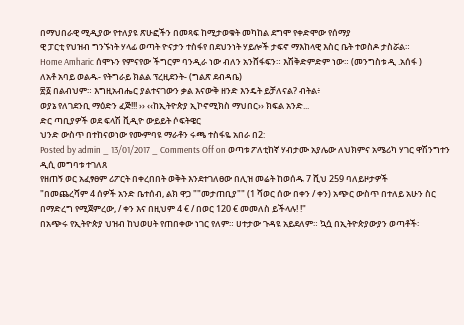በማህበራዊ ሚዲያው የተለያዩ ጽሁፎችን በመጻፍ ከሚታወቁት መካከል ደግሞ የቀድሞው የሰማያ
ዊ ፓርቲ የህዝብ ግንኙነት ሃላፊ ወጣት ዮናታን ተስፋየ በደህንነት ሃይሎች ታፍኖ ማእከላዊ እስር ቤት ተወስዶ ታስሯል።
Home Amharic ሰሞኑን የምናየው ችግርም ባንዲራ ነው ብለን አንሸፋፍን። እሽቅድምድም ነው። (መንግስቱ ዲ .አሰፋ )
ለአቶ አባይ ወልዱ- የትግራይ ክልል ፕረዚደንት- (ግልጽ ደብዳቤ)
፳፩ በልብህም። እግዚአብሔር ያልተናገውን ቃል እናውቅ ዘንድ እንዴት ይቻለናል? ብትል፥
ወያኔ የለገደንቢ ማዕድን ፈጅ!!! ›› ‹‹ከኢትዮጵያ ኢኮኖሚክስ ማህበር›› ክፍል አንድ...
ድር ጣቢያዎች ወደ ፍላሽ ቪዲዮ ውይይት ሶፍትዌር
ህንድ ውስጥ በተከናወነው የሙምባዩ ማራቶን ሩጫ ተስፋዬ አበራ በ2:
Posted by admin _ 13/01/2017 _ Comments Off on ወጣቱ ፖለቲከኛ ሃብታሙ አያሌው ለህክምና አሜሪካ ሃገር ዋሽንግተን ዲሲ መግባቱ ተገለጸ
የዘጠኝ ወር አፈፃፀም ሪፖርት በቀረበበት ወቅት እንደተገለፀው በሊዝ መሬት ከወሰዱ 7 ሺህ 259 ባለይዞታዎች
"በመጨረሻም 4 ሰዎች አንድ ቤተሰብ, ልክ ዋጋ ""መታጠቢያ"" (1 ሻወር ሰው በቀን / ቀን) አጭር ውስጥ በተለይ አሁን ስር በማድረግ የሚጀምረው, / ቀን እና በዚህም 4 € / በወር 120 € መመለስ ይችላሉ! !"
በአጭሩ የኢትዮጵያ ህዝብ ከህወሀት የጠበቀው ነገር የለም። ሀተታው ጉዳዩ አይደለም። ኳሷ በኢትዮጵያውያን ወጣቶች፡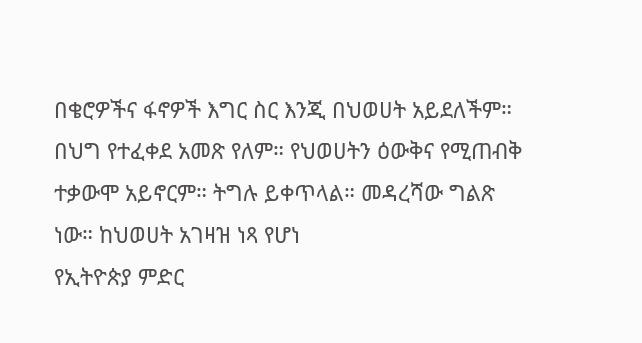በቄሮዎችና ፋኖዎች እግር ስር እንጂ በህወሀት አይደለችም። በህግ የተፈቀደ አመጽ የለም። የህወሀትን ዕውቅና የሚጠብቅ ተቃውሞ አይኖርም። ትግሉ ይቀጥላል። መዳረሻው ግልጽ ነው። ከህወሀት አገዛዝ ነጻ የሆነ
የኢትዮጵያ ምድር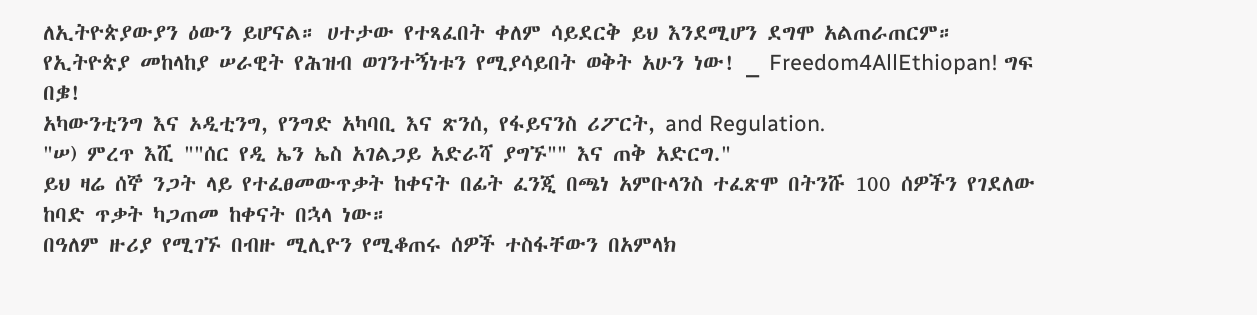ለኢትዮጵያውያን ዕውን ይሆናል። ሀተታው የተጻፈበት ቀለም ሳይደርቅ ይህ እንደሚሆን ደግሞ አልጠራጠርም።
የኢትዮጵያ መከላከያ ሠራዊት የሕዝብ ወገንተኝነቱን የሚያሳይበት ወቅት አሁን ነው! _ Freedom4AllEthiopan! ግፍ በቌ!
አካውንቲንግ እና ኦዲቲንግ, የንግድ አካባቢ እና ጽንሰ, የፋይናንስ ሪፖርት, and Regulation.
"ሠ) ምረጥ እሺ ""ሰር የዲ ኤን ኤስ አገልጋይ አድራሻ ያግኙ"" እና ጠቅ አድርግ."
ይህ ዛሬ ሰኞ ንጋት ላይ የተፈፀመውጥቃት ከቀናት በፊት ፈንጂ በጫነ አምቡላንስ ተፈጽሞ በትንሹ 100 ሰዎችን የገደለው ከባድ ጥቃት ካጋጠመ ከቀናት በኋላ ነው።
በዓለም ዙሪያ የሚገኙ በብዙ ሚሊዮን የሚቆጠሩ ሰዎች ተስፋቸውን በአምላክ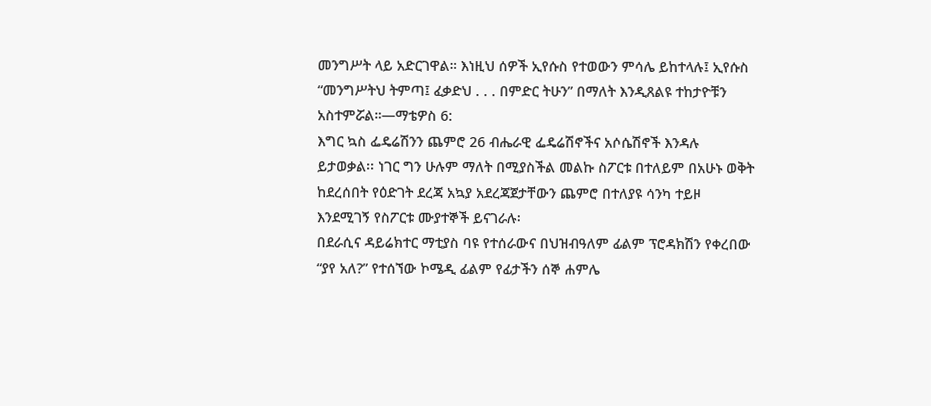መንግሥት ላይ አድርገዋል። እነዚህ ሰዎች ኢየሱስ የተወውን ምሳሌ ይከተላሉ፤ ኢየሱስ “መንግሥትህ ትምጣ፤ ፈቃድህ . . . በምድር ትሁን” በማለት እንዲጸልዩ ተከታዮቹን አስተምሯል።—ማቴዎስ 6:
እግር ኳስ ፌዴሬሽንን ጨምሮ 26 ብሔራዊ ፌዴሬሽኖችና አሶሴሽኖች እንዳሉ ይታወቃል፡፡ ነገር ግን ሁሉም ማለት በሚያስችል መልኩ ስፖርቱ በተለይም በአሁኑ ወቅት ከደረሰበት የዕድገት ደረጃ አኳያ አደረጃጀታቸውን ጨምሮ በተለያዩ ሳንካ ተይዞ እንደሚገኝ የስፖርቱ ሙያተኞች ይናገራሉ፡
በደራሲና ዳይሬክተር ማቲያስ ባዩ የተሰራውና በህዝብዓለም ፊልም ፕሮዳክሽን የቀረበው “ያየ አለ?” የተሰኘው ኮሜዲ ፊልም የፊታችን ሰኞ ሐምሌ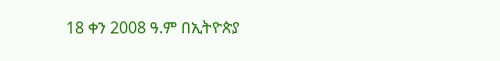18 ቀን 2008 ዓ.ም በኢትዮጵያ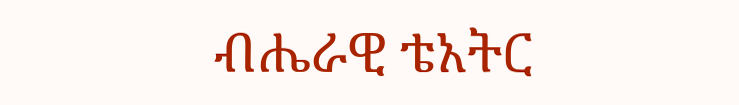ብሔራዊ ቴአትር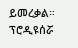ይመረቃል። ፕሮዲዩሰሯ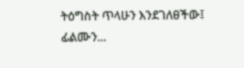ትዕግስት ጥላሁን እንደገለፀችው፤ ፊልሙን...